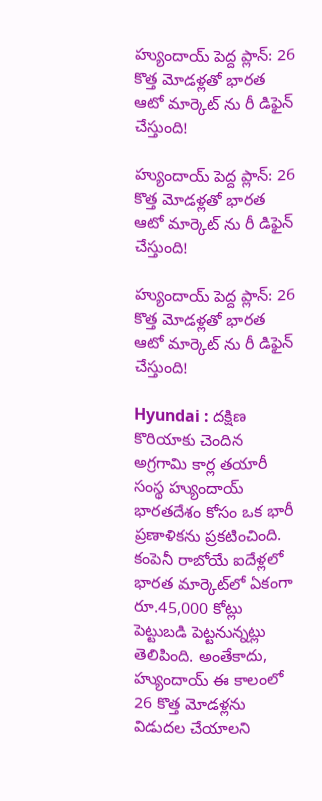హ్యుందాయ్ పెద్ద ప్లాన్: 26 కొత్త మోడళ్లతో భారత ఆటో మార్కెట్ ను రీ డిఫైన్ చేస్తుంది!

హ్యుందాయ్ పెద్ద ప్లాన్: 26 కొత్త మోడళ్లతో భారత ఆటో మార్కెట్ ను రీ డిఫైన్ చేస్తుంది!

హ్యుందాయ్ పెద్ద ప్లాన్: 26 కొత్త మోడళ్లతో భారత ఆటో మార్కెట్ ను రీ డిఫైన్ చేస్తుంది!

Hyundai : దక్షిణ కొరియాకు చెందిన అగ్రగామి కార్ల తయారీ సంస్థ హ్యుందాయ్ భారతదేశం కోసం ఒక భారీ ప్రణాళికను ప్రకటించింది. కంపెనీ రాబోయే ఐదేళ్లలో భారత మార్కెట్‌లో ఏకంగా రూ.45,000 కోట్లు పెట్టుబడి పెట్టనున్నట్లు తెలిపింది. అంతేకాదు, హ్యుందాయ్ ఈ కాలంలో 26 కొత్త మోడళ్లను విడుదల చేయాలని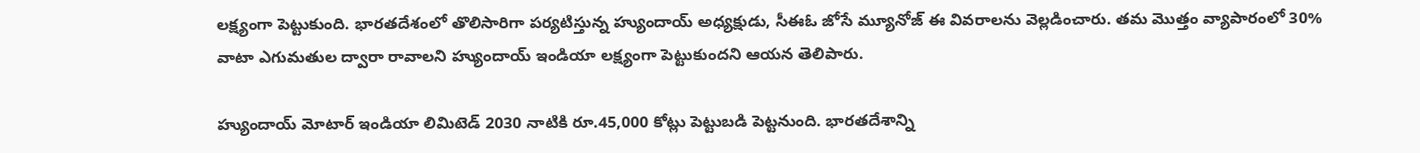లక్ష్యంగా పెట్టుకుంది. భారతదేశంలో తొలిసారిగా పర్యటిస్తున్న హ్యుందాయ్ అధ్యక్షుడు, సీఈఓ జోసే మ్యూనోజ్ ఈ వివరాలను వెల్లడించారు. తమ మొత్తం వ్యాపారంలో 30% వాటా ఎగుమతుల ద్వారా రావాలని హ్యుందాయ్ ఇండియా లక్ష్యంగా పెట్టుకుందని ఆయన తెలిపారు.

హ్యుందాయ్ మోటార్ ఇండియా లిమిటెడ్ 2030 నాటికి రూ.45,000 కోట్లు పెట్టుబడి పెట్టనుంది. భారతదేశాన్ని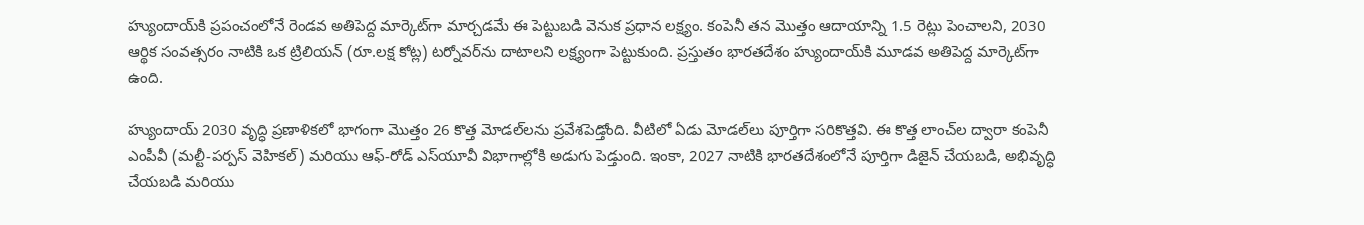హ్యుందాయ్‌కి ప్రపంచంలోనే రెండవ అతిపెద్ద మార్కెట్‌గా మార్చడమే ఈ పెట్టుబడి వెనుక ప్రధాన లక్ష్యం. కంపెనీ తన మొత్తం ఆదాయాన్ని 1.5 రెట్లు పెంచాలని, 2030 ఆర్థిక సంవత్సరం నాటికి ఒక ట్రిలియన్ (రూ.లక్ష కోట్ల) టర్నోవర్‌ను దాటాలని లక్ష్యంగా పెట్టుకుంది. ప్రస్తుతం భారతదేశం హ్యుందాయ్‌కి మూడవ అతిపెద్ద మార్కెట్‌గా ఉంది.

హ్యుందాయ్ 2030 వృద్ధి ప్రణాళికలో భాగంగా మొత్తం 26 కొత్త మోడల్‌లను ప్రవేశపెడ్తోంది. వీటిలో ఏడు మోడల్‌లు పూర్తిగా సరికొత్తవి. ఈ కొత్త లాంచ్‌ల ద్వారా కంపెనీ ఎంపీవీ (మల్టీ-పర్పస్ వెహికల్) మరియు ఆఫ్-రోడ్ ఎస్‌యూవీ విభాగాల్లోకి అడుగు పెడ్తుంది. ఇంకా, 2027 నాటికి భారతదేశంలోనే పూర్తిగా డిజైన్ చేయబడి, అభివృద్ధి చేయబడి మరియు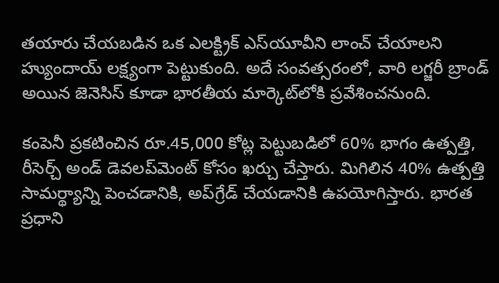తయారు చేయబడిన ఒక ఎలక్ట్రిక్ ఎస్‌యూవీని లాంచ్ చేయాలని హ్యుందాయ్ లక్ష్యంగా పెట్టుకుంది. అదే సంవత్సరంలో, వారి లగ్జరీ బ్రాండ్ అయిన జెనెసిస్ కూడా భారతీయ మార్కెట్‌లోకి ప్రవేశించనుంది.

కంపెనీ ప్రకటించిన రూ.45,000 కోట్ల పెట్టుబడిలో 60% భాగం ఉత్పత్తి, రీసెర్చ్ అండ్ డెవలప్‌మెంట్ కోసం ఖర్చు చేస్తారు. మిగిలిన 40% ఉత్పత్తి సామర్థ్యాన్ని పెంచడానికి, అప్‌గ్రేడ్ చేయడానికి ఉపయోగిస్తారు. భారత ప్రధాని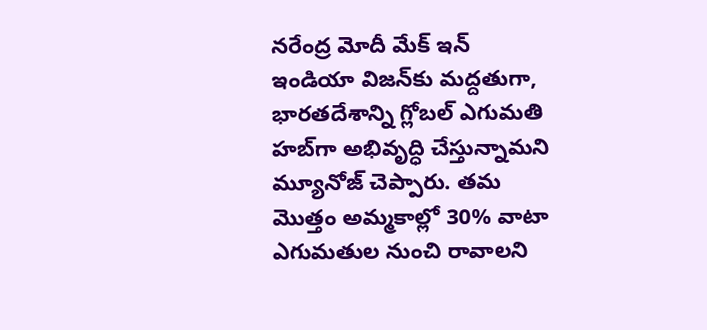నరేంద్ర మోదీ మేక్ ఇన్ ఇండియా విజన్‌కు మద్దతుగా, భారతదేశాన్ని గ్లోబల్ ఎగుమతి హబ్‌గా అభివృద్ధి చేస్తున్నామని మ్యూనోజ్ చెప్పారు. తమ మొత్తం అమ్మకాల్లో 30% వాటా ఎగుమతుల నుంచి రావాలని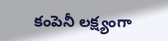కంపెనీ లక్ష్యంగా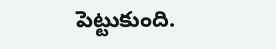పెట్టుకుంది.